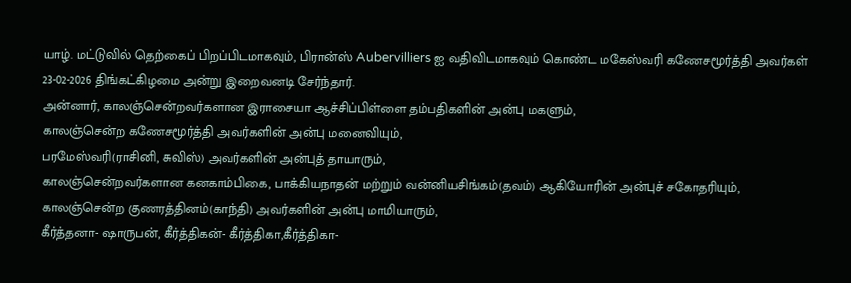யாழ். மட்டுவில் தெற்கைப் பிறப்பிடமாகவும், பிரான்ஸ் Aubervilliers ஐ வதிவிடமாகவும் கொண்ட மகேஸ்வரி கணேசமூர்த்தி அவர்கள் 23-02-2026 திங்கட்கிழமை அன்று இறைவனடி சேர்ந்தார்.
அன்னார், காலஞ்சென்றவர்களான இராசையா ஆச்சிப்பிள்ளை தம்பதிகளின் அன்பு மகளும்,
காலஞ்சென்ற கணேசமூர்த்தி அவர்களின் அன்பு மனைவியும்,
பரமேஸ்வரி(ராசினி, சுவிஸ்) அவர்களின் அன்புத் தாயாரும்,
காலஞ்சென்றவர்களான கனகாம்பிகை, பாக்கியநாதன் மற்றும் வன்னியசிங்கம்(தவம்) ஆகியோரின் அன்புச் சகோதரியும்,
காலஞ்சென்ற குணரத்தினம்(காந்தி) அவர்களின் அன்பு மாமியாரும்,
கீர்த்தனா- ஷாருபன், கீர்த்திகன்- கீர்த்திகா,கீர்த்திகா-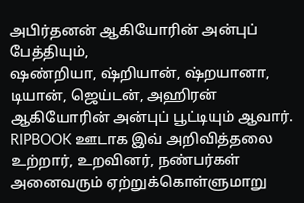அபிர்தனன் ஆகியோரின் அன்புப் பேத்தியும்,
ஷண்றியா, ஷ்றியான், ஷ்றயானா, டியான், ஜெய்டன், அஹிரன் ஆகியோரின் அன்புப் பூட்டியும் ஆவார்.
RIPBOOK ஊடாக இவ் அறிவித்தலை உற்றார், உறவினர், நண்பர்கள் அனைவரும் ஏற்றுக்கொள்ளுமாறு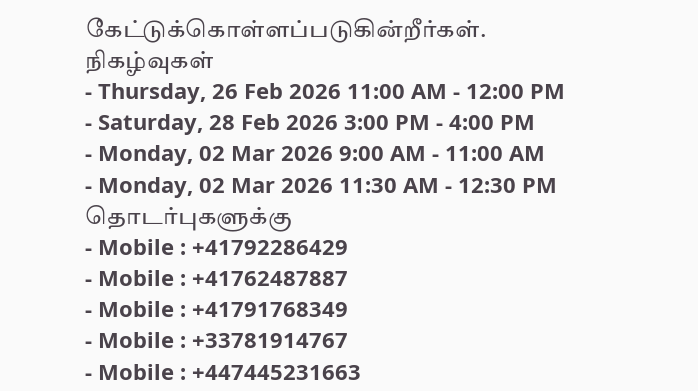கேட்டுக்கொள்ளப்படுகின்றீர்கள்.
நிகழ்வுகள்
- Thursday, 26 Feb 2026 11:00 AM - 12:00 PM
- Saturday, 28 Feb 2026 3:00 PM - 4:00 PM
- Monday, 02 Mar 2026 9:00 AM - 11:00 AM
- Monday, 02 Mar 2026 11:30 AM - 12:30 PM
தொடர்புகளுக்கு
- Mobile : +41792286429
- Mobile : +41762487887
- Mobile : +41791768349
- Mobile : +33781914767
- Mobile : +447445231663